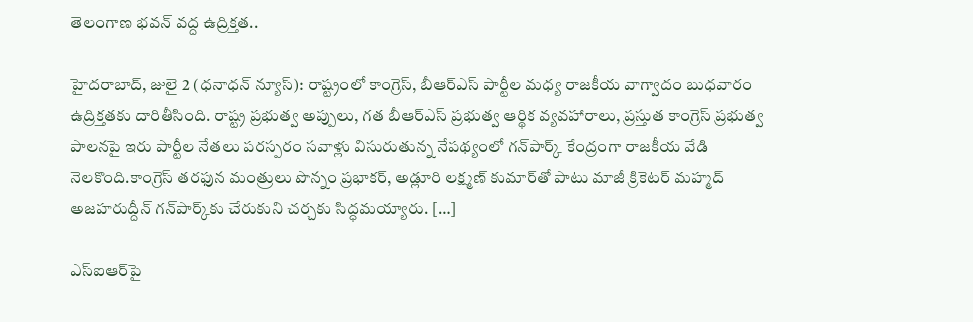తెలంగాణ భవన్‌ వద్ద ఉద్రిక్తత..

హైదరాబాద్, జులై 2 (ధనాధన్ న్యూస్): రాష్ట్రంలో కాంగ్రెస్, బీఆర్ఎస్ పార్టీల మధ్య రాజకీయ వాగ్వాదం బుధవారం ఉద్రిక్తతకు దారితీసింది. రాష్ట్ర ప్రభుత్వ అప్పులు, గత బీఆర్ఎస్ ప్రభుత్వ ఆర్థిక వ్యవహారాలు, ప్రస్తుత కాంగ్రెస్ ప్రభుత్వ పాలనపై ఇరు పార్టీల నేతలు పరస్పరం సవాళ్లు విసురుతున్న నేపథ్యంలో గన్‌పార్క్ కేంద్రంగా రాజకీయ వేడి నెలకొంది.కాంగ్రెస్ తరఫున మంత్రులు పొన్నం ప్రభాకర్, అడ్లూరి లక్ష్మణ్ కుమార్‌తో పాటు మాజీ క్రికెటర్ మహ్మద్ అజహరుద్దీన్ గన్‌పార్క్‌కు చేరుకుని చర్చకు సిద్ధమయ్యారు. […]

ఎస్ఐఆర్‌పై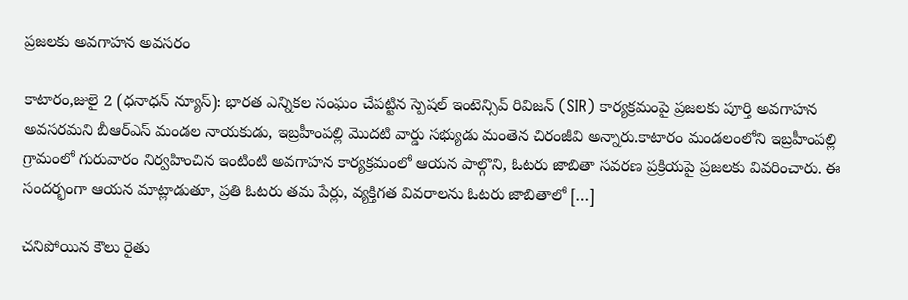ప్రజలకు అవగాహన అవసరం

కాటారం,జులై 2 (ధనాధన్ న్యూస్): భారత ఎన్నికల సంఘం చేపట్టిన స్పెషల్ ఇంటెన్సివ్ రివిజన్ (SIR) కార్యక్రమంపై ప్రజలకు పూర్తి అవగాహన అవసరమని బీఆర్ఎస్ మండల నాయకుడు, ఇబ్రహీంపల్లి మొదటి వార్డు సభ్యుడు మంతెన చిరంజీవి అన్నారు.కాటారం మండలంలోని ఇబ్రహీంపల్లి గ్రామంలో గురువారం నిర్వహించిన ఇంటింటి అవగాహన కార్యక్రమంలో ఆయన పాల్గొని, ఓటరు జాబితా సవరణ ప్రక్రియపై ప్రజలకు వివరించారు. ఈ సందర్భంగా ఆయన మాట్లాడుతూ, ప్రతి ఓటరు తమ పేర్లు, వ్యక్తిగత వివరాలను ఓటరు జాబితాలో […]

చనిపోయిన కౌలు రైతు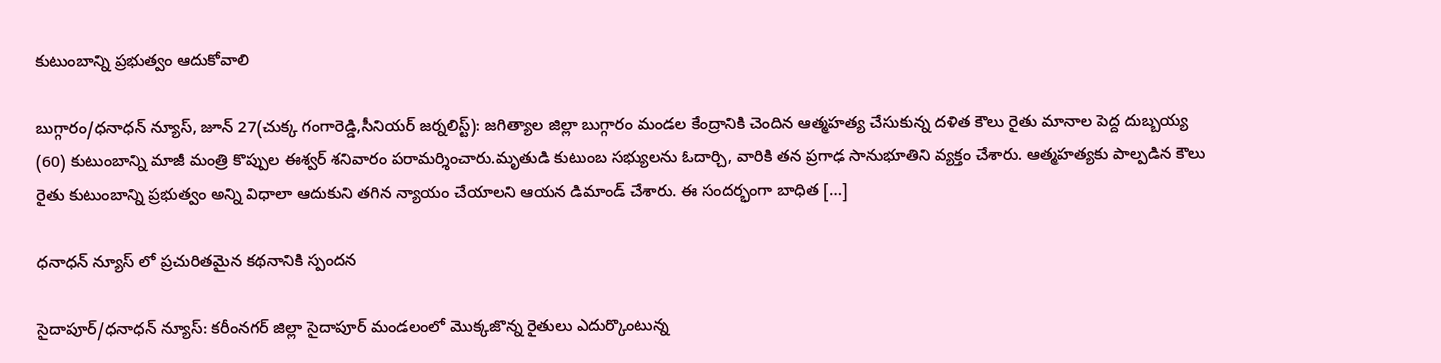కుటుంబాన్ని ప్రభుత్వం ఆదుకోవాలి

బుగ్గారం/ధనాధన్ న్యూస్, జూన్ 27(చుక్క గంగారెడ్డి,సీనియర్ జర్నలిస్ట్): జగిత్యాల జిల్లా బుగ్గారం మండల కేంద్రానికి చెందిన ఆత్మహత్య చేసుకున్న దళిత కౌలు రైతు మానాల పెద్ద దుబ్బయ్య (60) కుటుంబాన్ని మాజీ మంత్రి కొప్పుల ఈశ్వర్ శనివారం పరామర్శించారు.మృతుడి కుటుంబ సభ్యులను ఓదార్చి, వారికి తన ప్రగాఢ సానుభూతిని వ్యక్తం చేశారు. ఆత్మహత్యకు పాల్పడిన కౌలు రైతు కుటుంబాన్ని ప్రభుత్వం అన్ని విధాలా ఆదుకుని తగిన న్యాయం చేయాలని ఆయన డిమాండ్ చేశారు. ఈ సందర్భంగా బాధిత […]

ధనాధన్ న్యూస్ లో ప్రచురితమైన కథనానికి స్పందన

సైదాపూర్/ధనాధన్ న్యూస్: కరీంనగర్ జిల్లా సైదాపూర్ మండలంలో మొక్కజొన్న రైతులు ఎదుర్కొంటున్న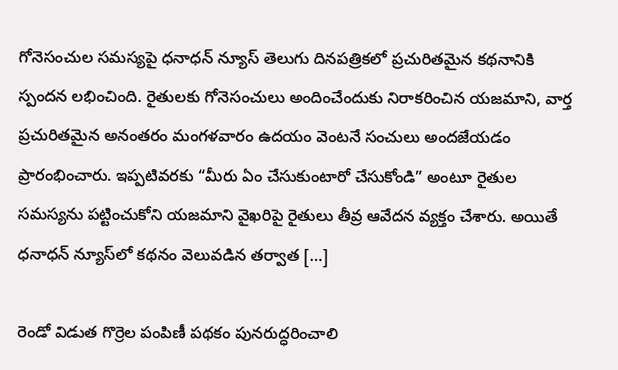గోనెసంచుల సమస్యపై ధనాధన్ న్యూస్ తెలుగు దినపత్రికలో ప్రచురితమైన కథనానికి స్పందన లభించింది. రైతులకు గోనెసంచులు అందించేందుకు నిరాకరించిన యజమాని, వార్త ప్రచురితమైన అనంతరం మంగళవారం ఉదయం వెంటనే సంచులు అందజేయడం ప్రారంభించారు. ఇప్పటివరకు “మీరు ఏం చేసుకుంటారో చేసుకోండి” అంటూ రైతుల సమస్యను పట్టించుకోని యజమాని వైఖరిపై రైతులు తీవ్ర ఆవేదన వ్యక్తం చేశారు. అయితే ధనాధన్ న్యూస్‌లో కథనం వెలువడిన తర్వాత […]

రెండో విడుత గొర్రెల పంపిణీ పథకం పునరుద్ధరించాలి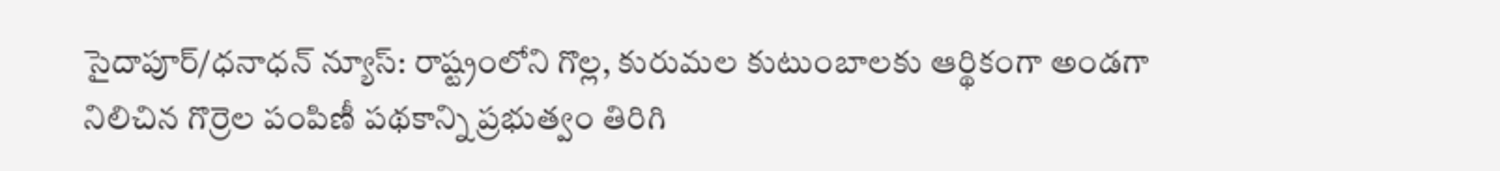సైదాపూర్/ధనాధన్ న్యూస్: రాష్ట్రంలోని గొల్ల, కురుమల కుటుంబాలకు ఆర్థికంగా అండగా నిలిచిన గొర్రెల పంపిణీ పథకాన్ని ప్రభుత్వం తిరిగి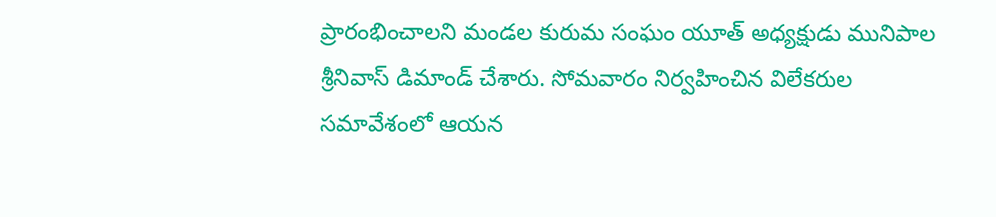ప్రారంభించాలని మండల కురుమ సంఘం యూత్ అధ్యక్షుడు మునిపాల శ్రీనివాస్ డిమాండ్ చేశారు. సోమవారం నిర్వహించిన విలేకరుల సమావేశంలో ఆయన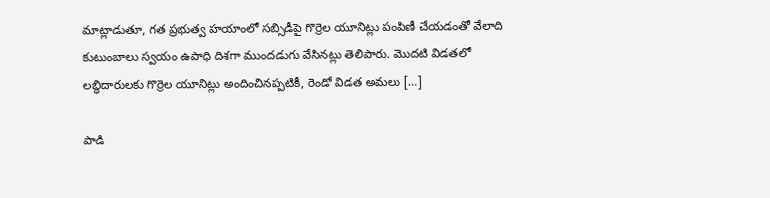మాట్లాడుతూ, గత ప్రభుత్వ హయాంలో సబ్సిడీపై గొర్రెల యూనిట్లు పంపిణీ చేయడంతో వేలాది కుటుంబాలు స్వయం ఉపాధి దిశగా ముందడుగు వేసినట్లు తెలిపారు. మొదటి విడతలో లబ్ధిదారులకు గొర్రెల యూనిట్లు అందించినప్పటికీ, రెండో విడత అమలు […]

పాడి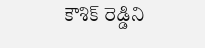కౌశిక్ రెడ్డిని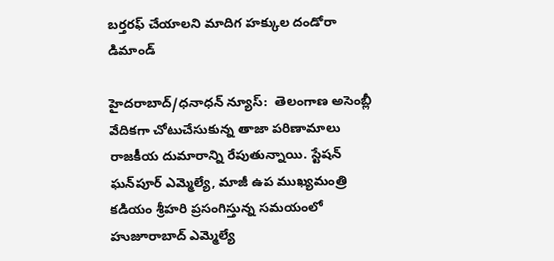బర్తరఫ్ చేయాలని మాదిగ హక్కుల దండోరా డిమాండ్

హైదరాబాద్/ధనాధన్ న్యూస్:  తెలంగాణ అసెంబ్లీ వేదికగా చోటుచేసుకున్న తాజా పరిణామాలు రాజకీయ దుమారాన్ని రేపుతున్నాయి. స్టేషన్ ఘన్‌పూర్ ఎమ్మెల్యే, మాజీ ఉప ముఖ్యమంత్రి కడియం శ్రీహరి ప్రసంగిస్తున్న సమయంలో హుజూరాబాద్ ఎమ్మెల్యే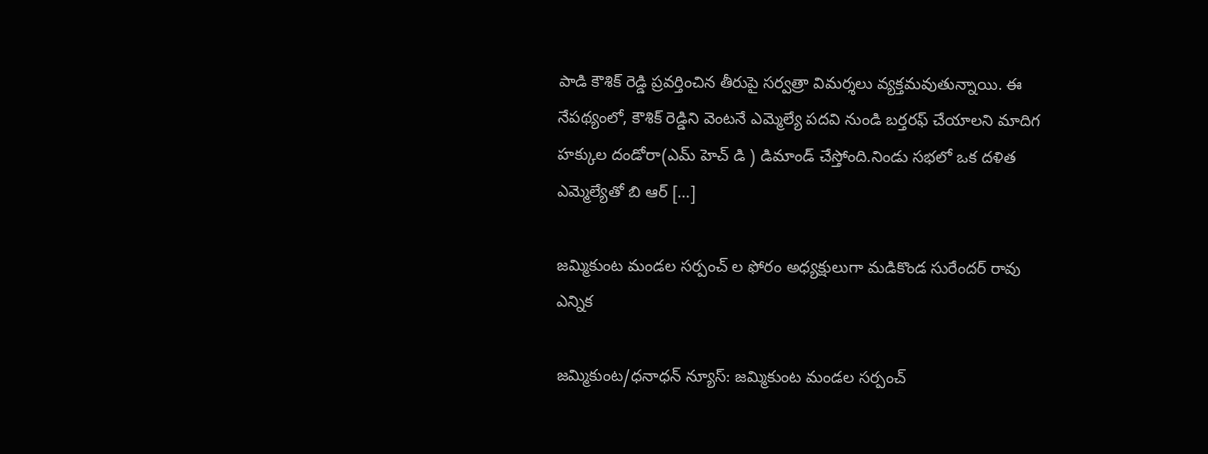పాడి కౌశిక్ రెడ్డి ప్రవర్తించిన తీరుపై సర్వత్రా విమర్శలు వ్యక్తమవుతున్నాయి. ఈ నేపథ్యంలో, కౌశిక్ రెడ్డిని వెంటనే ఎమ్మెల్యే పదవి నుండి బర్తరఫ్ చేయాలని మాదిగ హక్కుల దండోరా(ఎమ్ హెచ్ డి ) డిమాండ్ చేస్తోంది.నిండు సభలో ఒక దళిత ఎమ్మెల్యేతో బి ఆర్ […]

జమ్మికుంట మండల సర్పంచ్ ల ఫోరం అధ్యక్షులుగా మడికొండ సురేందర్ రావు ఎన్నిక

జమ్మికుంట/ధనాధన్ న్యూస్: జమ్మికుంట మండల సర్పంచ్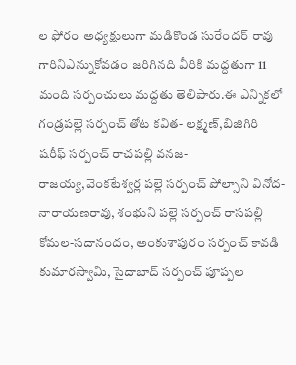ల ఫోరం అధ్యక్షులుగా మడికొండ సురేందర్ రావు గారినిఎన్నుకోవడం జరిగినది వీరికి మద్దతుగా 11 మంది సర్పంచులు మద్దతు తెలిపారు.ఈ ఎన్నికలో గండ్రపల్లె సర్పంచ్ తోట కవిత- లక్ష్మణ్,బిజిగిరి షరీఫ్ సర్పంచ్ రాచపల్లి వనజ- రాజయ్య,వెంకటేశ్వర్ల పల్లె సర్పంచ్ పోల్సాని వినోద-నారాయణరావు, శంభుని పల్లె సర్పంచ్ రాసపల్లి కోమల-సదానందం, అంకుశాపురం సర్పంచ్ కావడి కుమారస్వామి, సైదాబాద్ సర్పంచ్ పూప్పల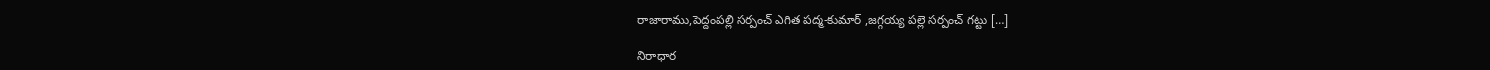రాజారాము,పెద్దంపల్లి సర్పంచ్ ఎగిత పద్మ-కుమార్ ,జగ్గయ్య పల్లె సర్పంచ్ గట్టు […]

నిరాధార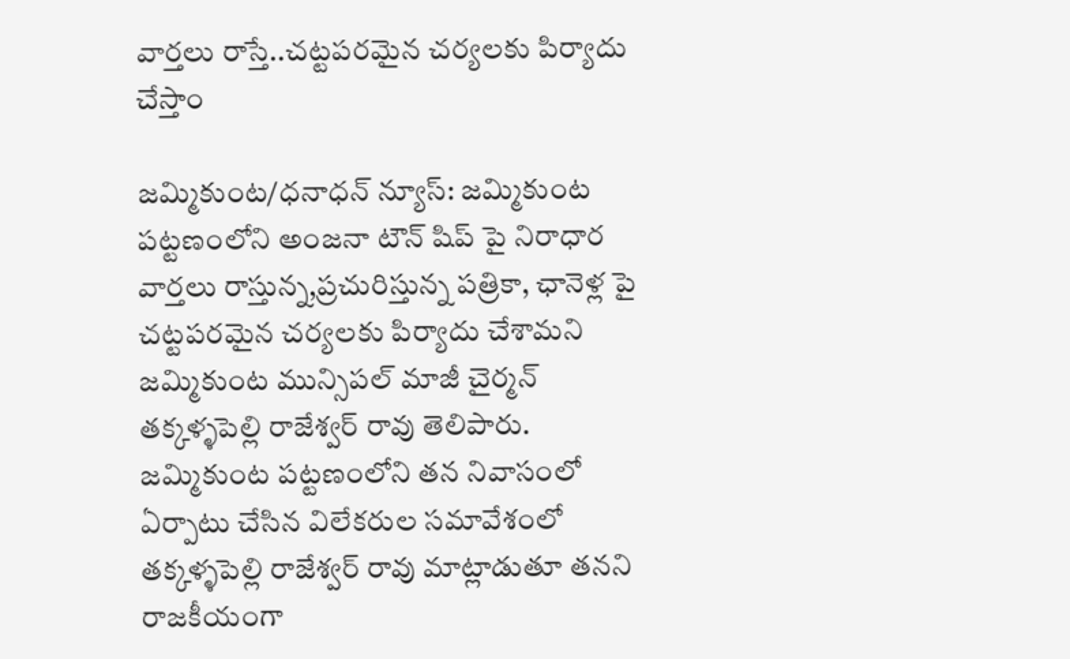వార్తలు రాస్తే..చట్టపరమైన చర్యలకు పిర్యాదు చేస్తాం

జమ్మికుంట/ధనాధన్ న్యూస్: జమ్మికుంట పట్టణంలోని అంజనా టౌన్ షిప్ పై నిరాధార వార్తలు రాస్తున్న,ప్రచురిస్తున్న పత్రికా, ఛానెళ్ల పై చట్టపరమైన చర్యలకు పిర్యాదు చేశామని జమ్మికుంట మున్సిపల్ మాజీ చైర్మన్ తక్కళ్ళపెల్లి రాజేశ్వర్ రావు తెలిపారు. జమ్మికుంట పట్టణంలోని తన నివాసంలో ఏర్పాటు చేసిన విలేకరుల సమావేశంలో తక్కళ్ళపెల్లి రాజేశ్వర్ రావు మాట్లాడుతూ తనని రాజకీయంగా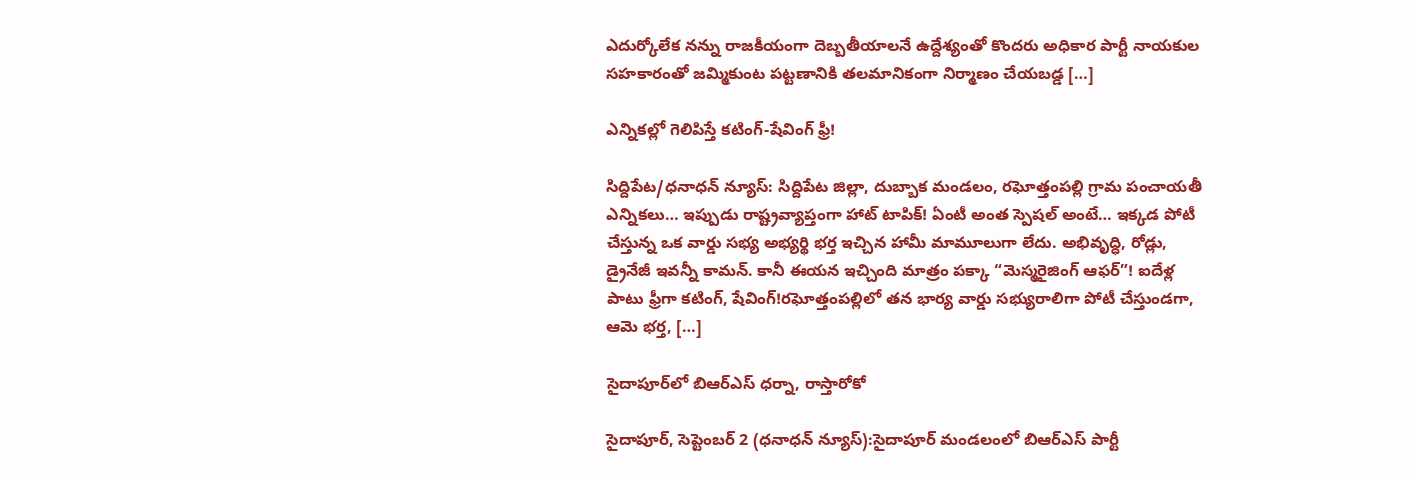ఎదుర్కోలేక నన్ను రాజకీయంగా దెబ్బతీయాలనే ఉద్దేశ్యంతో కొందరు అధికార పార్టీ నాయకుల సహకారంతో జమ్మికుంట పట్టణానికి తలమానికంగా నిర్మాణం చేయబడ్డ […]

ఎన్నికల్లో గెలిపిస్తే కటింగ్-షేవింగ్ ఫ్రీ!

సిద్దిపేట/ధనాధన్ న్యూస్: సిద్దిపేట జిల్లా, దుబ్బాక మండలం, రఘోత్తంపల్లి గ్రామ పంచాయతీ ఎన్నికలు… ఇప్పుడు రాష్ట్రవ్యాప్తంగా హాట్ టాపిక్! ఏంటీ అంత స్పెషల్ అంటే… ఇక్కడ పోటీ చేస్తున్న ఒక వార్డు సభ్య అభ్యర్థి భర్త ఇచ్చిన హామీ మామూలుగా లేదు. అభివృద్ధి, రోడ్లు, డ్రైనేజీ ఇవన్నీ కామన్. కానీ ఈయన ఇచ్చింది మాత్రం పక్కా “మెస్మరైజింగ్ ఆఫర్”! ఐదేళ్ల పాటు ఫ్రీగా కటింగ్, షేవింగ్!రఘోత్తంపల్లిలో తన భార్య వార్డు సభ్యురాలిగా పోటీ చేస్తుండగా, ఆమె భర్త, […]

సైదాపూర్‌లో బిఆర్ఎస్ ధర్నా, రాస్తారోకో

సైదాపూర్, సెప్టెంబర్ 2 (ధనాధన్ న్యూస్):సైదాపూర్ మండలంలో బిఆర్ఎస్ పార్టీ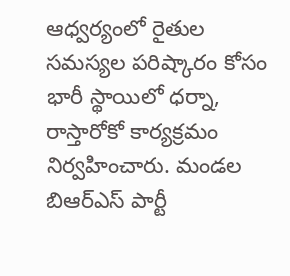ఆధ్వర్యంలో రైతుల సమస్యల పరిష్కారం కోసం భారీ స్థాయిలో ధర్నా, రాస్తారోకో కార్యక్రమం నిర్వహించారు. మండల బిఆర్ఎస్ పార్టీ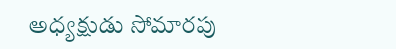అధ్యక్షుడు సోమారపు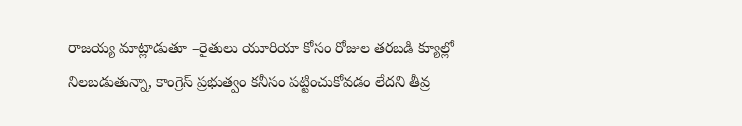రాజయ్య మాట్లాడుతూ –రైతులు యూరియా కోసం రోజుల తరబడి క్యూల్లో నిలబడుతున్నా, కాంగ్రెస్ ప్రభుత్వం కనీసం పట్టించుకోవడం లేదని తీవ్ర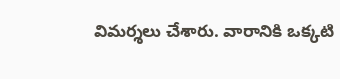విమర్శలు చేశారు. వారానికి ఒక్కటి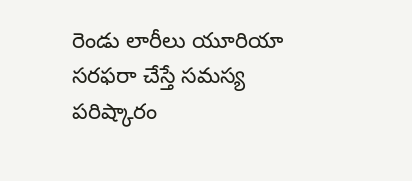రెండు లారీలు యూరియా సరఫరా చేస్తే సమస్య పరిష్కారం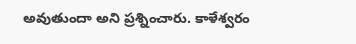అవుతుందా అని ప్రశ్నించారు. కాళేశ్వరం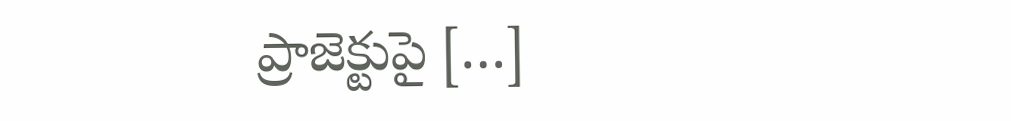ప్రాజెక్టుపై […]